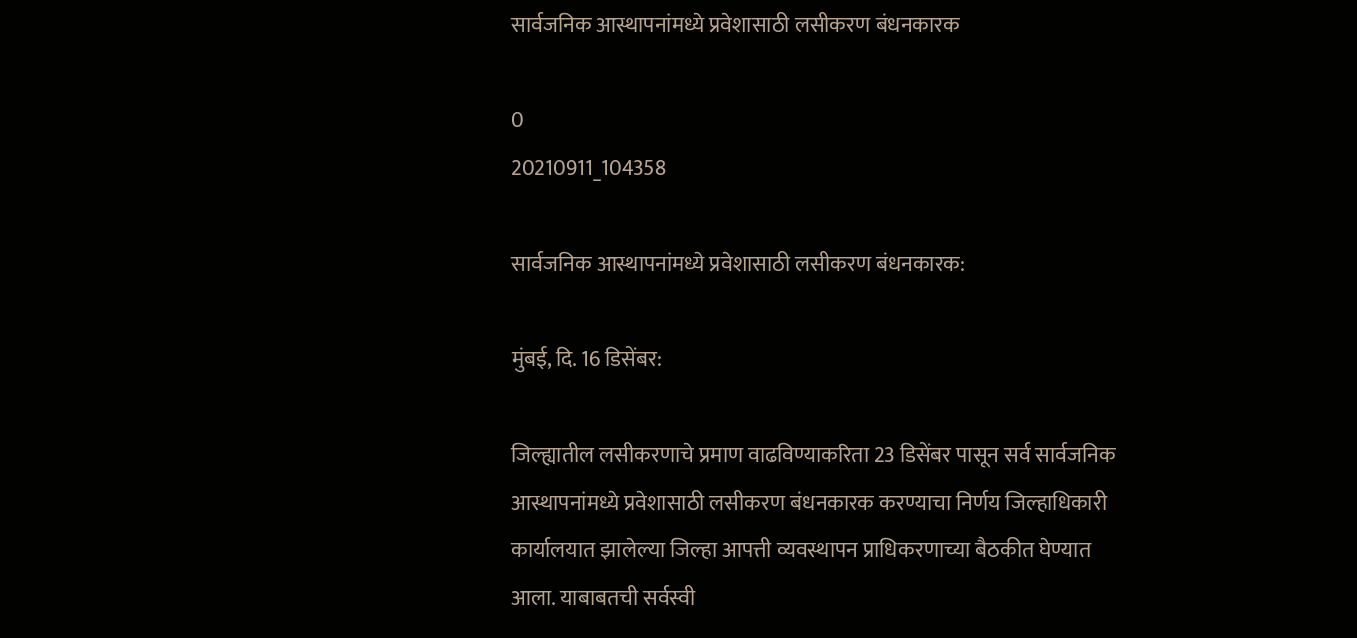सार्वजनिक आस्थापनांमध्ये प्रवेशासाठी लसीकरण बंधनकारक

0
20210911_104358

सार्वजनिक आस्थापनांमध्ये प्रवेशासाठी लसीकरण बंधनकारक:

मुंबई, दि. 16 डिसेंबर:

जिल्ह्यातील लसीकरणाचे प्रमाण वाढविण्याकरिता 23 डिसेंबर पासून सर्व सार्वजनिक आस्थापनांमध्ये प्रवेशासाठी लसीकरण बंधनकारक करण्याचा निर्णय जिल्हाधिकारी कार्यालयात झालेल्या जिल्हा आपत्ती व्यवस्थापन प्राधिकरणाच्या बैठकीत घेण्यात आला. याबाबतची सर्वस्वी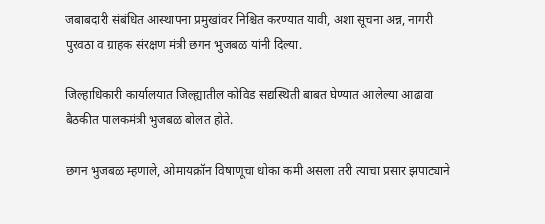जबाबदारी संबंधित आस्थापना प्रमुखांवर निश्चित करण्यात यावी, अशा सूचना अन्न, नागरी पुरवठा व ग्राहक संरक्षण मंत्री छगन भुजबळ यांनी दिल्या.

जिल्हाधिकारी कार्यालयात जिल्ह्यातील कोविड सद्यस्थिती बाबत घेण्यात आलेल्या आढावा बैठकीत पालकमंत्री भुजबळ बोलत होते.

छगन भुजबळ म्हणाले, ओमायक्रॉन विषाणूचा धोका कमी असला तरी त्याचा प्रसार झपाट्याने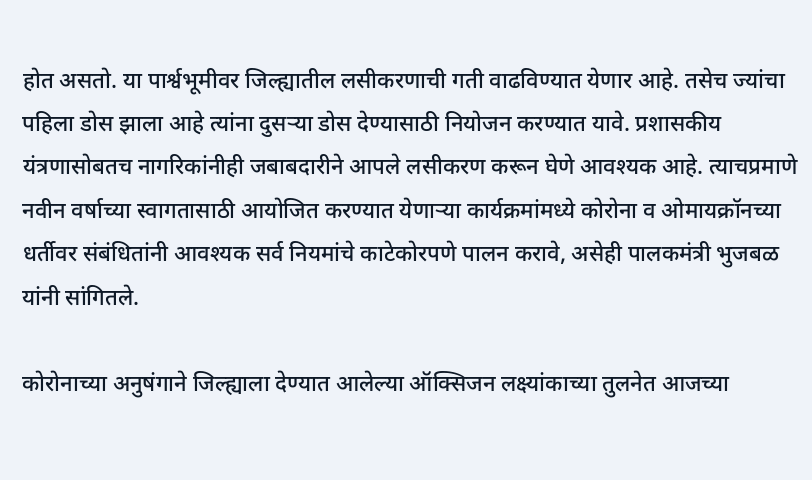होत असतो. या पार्श्वभूमीवर जिल्ह्यातील लसीकरणाची गती वाढविण्यात येणार आहे. तसेच ज्यांचा पहिला डोस झाला आहे त्यांना दुसऱ्या डोस देण्यासाठी नियोजन करण्यात यावे. प्रशासकीय यंत्रणासोबतच नागरिकांनीही जबाबदारीने आपले लसीकरण करून घेणे आवश्यक आहे. त्याचप्रमाणे नवीन वर्षाच्या स्वागतासाठी आयोजित करण्यात येणाऱ्या कार्यक्रमांमध्ये कोरोना व ओमायक्रॉनच्या धर्तीवर संबंधितांनी आवश्यक सर्व नियमांचे काटेकोरपणे पालन करावे, असेही पालकमंत्री भुजबळ यांनी सांगितले.

कोरोनाच्या अनुषंगाने जिल्ह्याला देण्यात आलेल्या ऑक्सिजन लक्ष्यांकाच्या तुलनेत आजच्या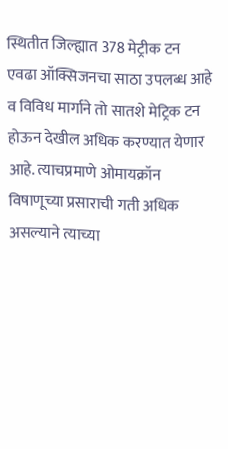स्थितीत जिल्ह्यात 378 मेट्रीक टन एवढा ऑक्सिजनचा साठा उपलब्ध आहे व विविध मार्गाने तो सातशे मेट्रिक टन होऊन देखील अधिक करण्यात येणार आहे. त्याचप्रमाणे ओमायक्रॉन विषाणूच्या प्रसाराची गती अधिक असल्याने त्याच्या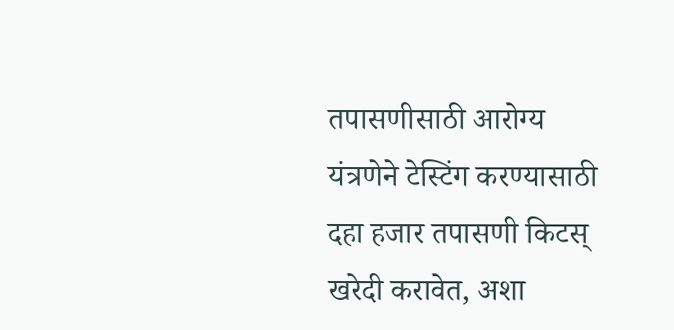तपासणीसाठी आरोग्य यंत्रणेने टेस्टिंग करण्यासाठी दहा हजार तपासणी किटस् खरेदी करावेत, अशा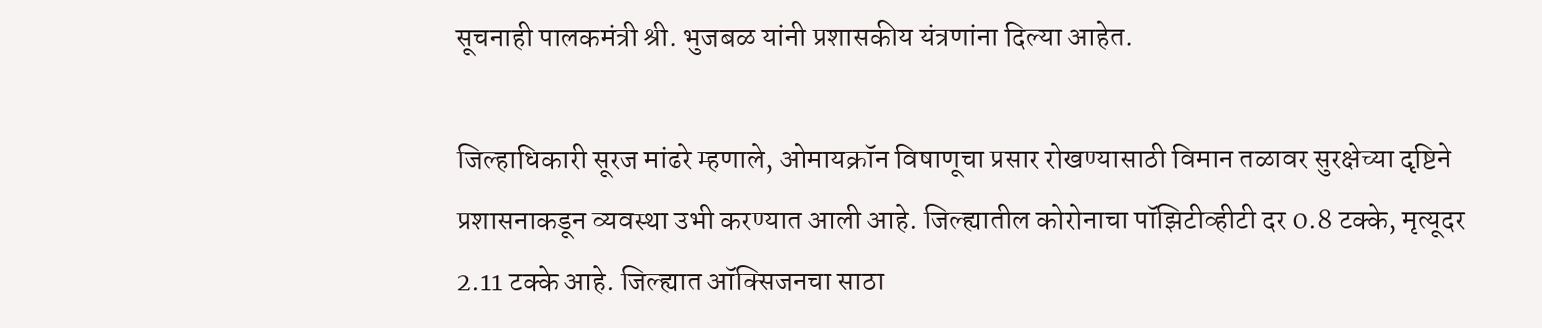सूचनाही पालकमंत्री श्री. भुजबळ यांनी प्रशासकीय यंत्रणांना दिल्या आहेत.

जिल्हाधिकारी सूरज मांढरे म्हणाले, ओमायक्रॉन विषाणूचा प्रसार रोखण्यासाठी विमान तळावर सुरक्षेच्या दृष्टिने प्रशासनाकडून व्यवस्था उभी करण्यात आली आहे. जिल्ह्यातील कोरोनाचा पॉझिटीव्हीटी दर 0.8 टक्के, मृत्यूदर 2.11 टक्के आहे. जिल्ह्यात ऑक्सिजनचा साठा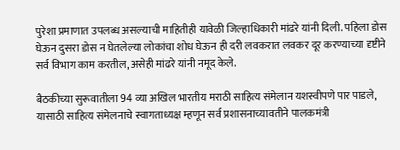पुरेशा प्रमाणात उपलब्ध असल्याची माहितीही यावेळी जिल्हाधिकारी मांढरे यांनी दिली. पहिला डोस घेऊन दुसरा डोस न घेतलेल्या लोकांचा शोध घेऊन ही दरी लवकरात लवकर दूर करण्याच्या दृष्टीने सर्व विभाग काम करतील, असेही मांढरे यांनी नमूद केले.

बैठकीच्या सुरूवातीला 94 व्या अखिल भारतीय मराठी साहित्य संमेलान यशस्वीपणे पार पाडले, यासाठी साहित्य संमेलनाचे स्वागताध्यक्ष म्हणून सर्व प्रशासनाच्यावतीने पालकमंत्री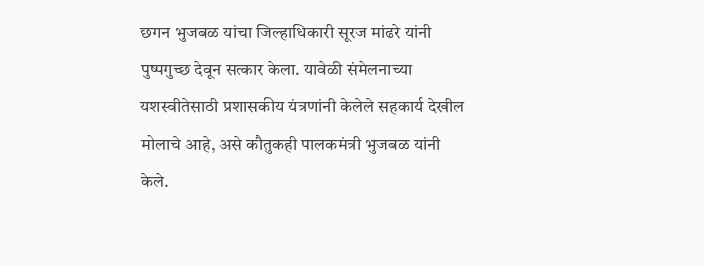छगन भुजबळ यांचा जिल्हाधिकारी सूरज मांढरे यांनी पुष्पगुच्छ देवून सत्कार केला. यावेळी संमेलनाच्या यशस्वीतेसाठी प्रशासकीय यंत्रणांनी केलेले सहकार्य देखील मोलाचे आहे, असे कौतुकही पालकमंत्री भुजबळ यांनी केले.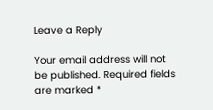Leave a Reply

Your email address will not be published. Required fields are marked *